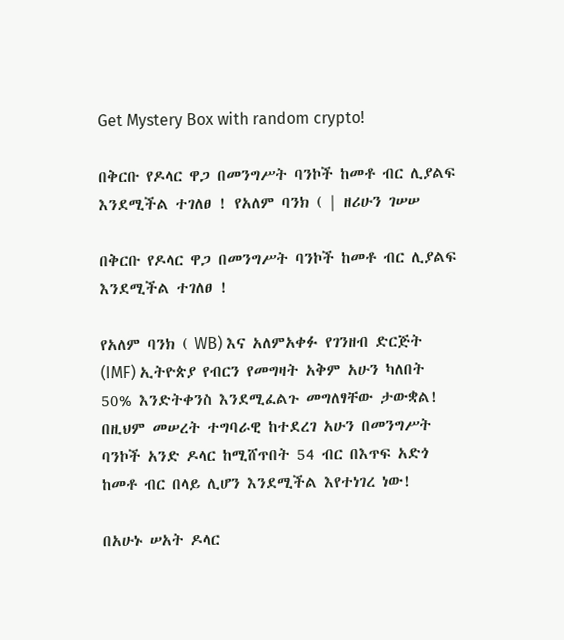Get Mystery Box with random crypto!

በቅርቡ የዶላር ዋጋ በመንግሥት ባንኮች ከመቶ ብር ሊያልፍ እንደሚችል ተገለፀ ! የአለም ባንክ ( | ዘሪሁን ገሠሠ

በቅርቡ የዶላር ዋጋ በመንግሥት ባንኮች ከመቶ ብር ሊያልፍ እንደሚችል ተገለፀ !

የአለም ባንክ ( WB) እና አለምአቀፉ የገንዘብ ድርጅት (IMF) ኢትዮጵያ የብርን የመግዛት አቅም አሁን ካለበት 50% እንድትቀንስ እንደሚፈልጉ መግለፃቸው ታውቋል! በዚህም መሠረት ተግባራዊ ከተደረገ አሁን በመንግሥት ባንኮች አንድ ዶላር ከሚሸጥበት 54 ብር በእጥፍ አድጎ ከመቶ ብር በላይ ሊሆን እንደሚችል እየተነገረ ነው!

በአሁኑ ሠአት ዶላር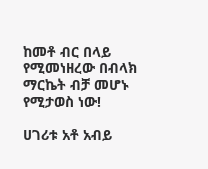ከመቶ ብር በላይ የሚመነዘረው በብላክ ማርኬት ብቻ መሆኑ የሚታወስ ነው!

ሀገሪቱ አቶ አብይ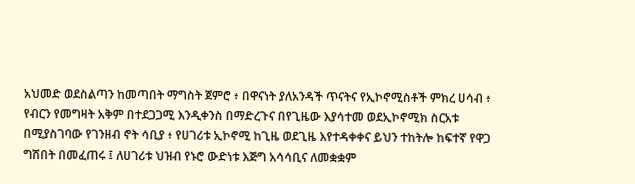አህመድ ወደስልጣን ከመጣበት ማግስት ጀምሮ ፥ በዋናነት ያለአንዳች ጥናትና የኢኮኖሚስቶች ምክረ ሀሳብ ፥ የብርን የመግዛት አቅም በተደጋጋሚ እንዲቀንስ በማድረጉና በየጊዜው እያሳተመ ወደኢኮኖሚክ ስርአቱ በሚያስገባው የገንዘብ ኖት ሳቢያ ፥ የሀገሪቱ ኢኮኖሚ ከጊዜ ወደጊዜ እየተዳቀቀና ይህን ተከትሎ ከፍተኛ የዋጋ ግሽበት በመፈጠሩ ፤ ለሀገሪቱ ህዝብ የኑሮ ውድነቱ እጅግ አሳሳቢና ለመቋቋም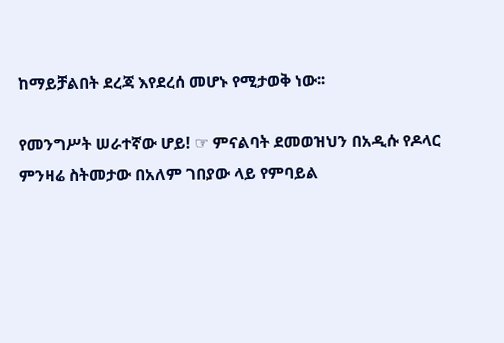ከማይቻልበት ደረጃ እየደረሰ መሆኑ የሚታወቅ ነው፡፡

የመንግሥት ሠራተኛው ሆይ! ☞ ምናልባት ደመወዝህን በአዲሱ የዶላር ምንዛሬ ስትመታው በአለም ገበያው ላይ የምባይል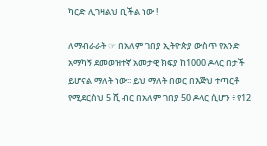ካርድ ሊገዛልህ ቢችል ነው !

ለማብራራት ☞ በአለም ገበያ ኢትዮጵያ ውስጥ የአንድ አማካኝ ደመወዝተኛ አመታዊ ክፍያ ከ1000 ዶላር በታች ይሆናል ማለት ነው፡፡ ይህ ማለት በወር በእጅህ ተጣርቶ የሚደርስህ 5 ሺ ብር በአለም ገበያ 50 ዶላር ሲሆን ፥ የ12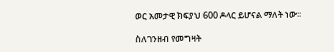ወር አመታዊ ክፍያህ 600 ዶላር ይሆናል ማለት ነው፡፡

ስለገንዘብ የመግዛት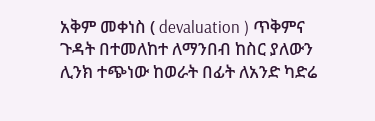አቅም መቀነስ ( devaluation ) ጥቅምና ጉዳት በተመለከተ ለማንበብ ከስር ያለውን ሊንክ ተጭነው ከወራት በፊት ለአንድ ካድሬ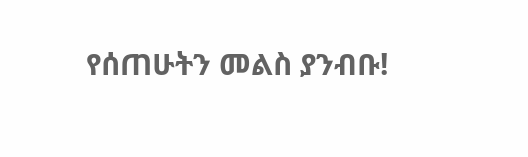የሰጠሁትን መልስ ያንብቡ!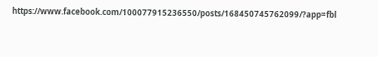https://www.facebook.com/100077915236550/posts/168450745762099/?app=fbl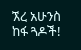ኧረ አሁንስ ከፋ ጓዶች!